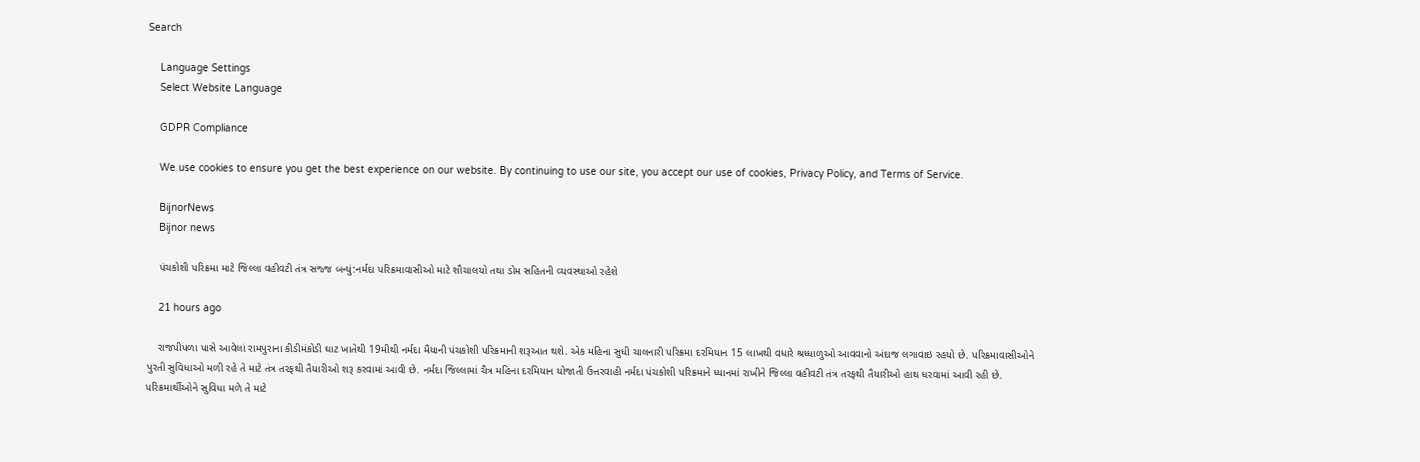Search

    Language Settings
    Select Website Language

    GDPR Compliance

    We use cookies to ensure you get the best experience on our website. By continuing to use our site, you accept our use of cookies, Privacy Policy, and Terms of Service.

    BijnorNews
    Bijnor news

    પંચકોશી પરિક્રમા માટે જિલ્લા વહીવટી તંત્ર સજ્જ બન્યું:નર્મદા પરિક્રમાવાસીઓ માટે શૌચાલયો તથા ડોમ સહિતની વ્યવસ્થાઓ રહેશે

    21 hours ago

    રાજપીપળા પાસે આવેલાં રામપુરાના કીડીમંકોડી ઘાટ ખાતેથી 19મીથી નર્મદા મૈયાની પંચકોશી પરિક્રમાની શરૂઆત થશે. એક મહિના સુધી ચાલનારી પરિક્રમા દરમિયાન 15 લાખથી વધારે શ્રધ્ધાળુઓ આવવાનો અંદાજ લગાવાઇ રહયો છે. પરિક્રમાવાસીઓને પુરતી સુવિધાઓ મળી રહે તે માટે તંત્ર તરફથી તૈયારીઓ શરૂ કરવામાં આવી છે. નર્મદા જિલ્લામાં ચૈત્ર મહિના દરમિયાન યોજાતી ઉત્તરવાહી નર્મદા પંચકોશી પરિક્રમાને ધ્યાનમાં રાખીને જિલ્લા વહીવટી તંત્ર તરફથી તૈયારીઓ હાથ ધરવામાં આવી રહી છે. પરિક્રમાર્થીઓને સુવિધા મળે તે માટે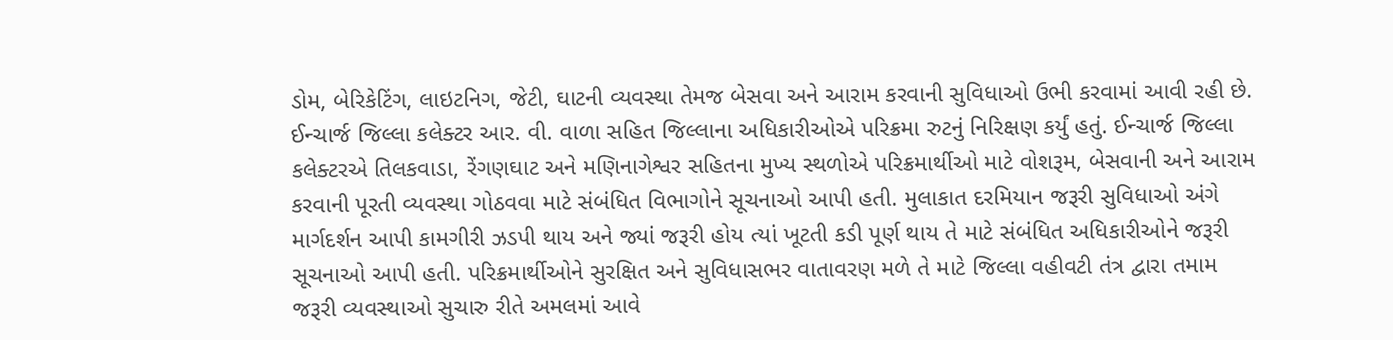ડોમ, બેરિકેટિંગ, લાઇટનિગ, જેટી, ઘાટની વ્યવસ્થા તેમજ બેસવા અને આરામ કરવાની સુવિધાઓ ઉભી કરવામાં આવી રહી છે. ઈન્ચાર્જ જિલ્લા કલેક્ટર આર. વી. વાળા સહિત જિલ્લાના અધિકારીઓએ પરિક્રમા રુટનું નિરિક્ષણ કર્યું હતું. ઈન્ચાર્જ જિલ્લા કલેક્ટરએ તિલકવાડા, રેંગણઘાટ અને મણિનાગેશ્વર સહિતના મુખ્ય સ્થળોએ પરિક્રમાર્થીઓ માટે વોશરૂમ, બેસવાની અને આરામ કરવાની પૂરતી વ્યવસ્થા ગોઠવવા માટે સંબંધિત વિભાગોને સૂચનાઓ આપી હતી. મુલાકાત દરમિયાન જરૂરી સુવિધાઓ અંગે માર્ગદર્શન આપી કામગીરી ઝડપી થાય અને જ્યાં જરૂરી હોય ત્યાં ખૂટતી કડી પૂર્ણ થાય તે માટે સંબંધિત અધિકારીઓને જરૂરી સૂચનાઓ આપી હતી. પરિક્રમાર્થીઓને સુરક્ષિત અને સુવિધાસભર વાતાવરણ મળે તે માટે જિલ્લા વહીવટી તંત્ર દ્વારા તમામ જરૂરી વ્યવસ્થાઓ સુચારુ રીતે અમલમાં આવે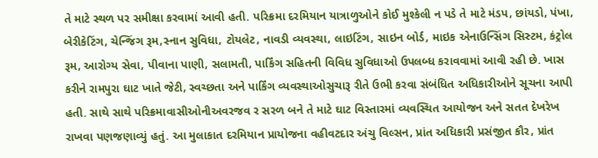તે માટે સ્થળ પર સમીક્ષા કરવામાં આવી હતી. પરિક્રમા દરમિયાન યાત્રાળુઓને કોઈ મુશ્કેલી ન પડે તે માટે મંડપ, છાંયડો, પંખા, બેરીકેટિંગ, ચેન્જિંગ રૂમ,સ્નાન સુવિધા, ટોયલેટ, નાવડી વ્યવસ્થા, લાઇટિંગ, સાઇન બોર્ડ, માઇક એનાઉન્સિંગ સિસ્ટમ, કંટ્રોલ રૂમ, આરોગ્ય સેવા, પીવાના પાણી, સલામતી, પાર્કિંગ સહિતની વિવિધ સુવિધાઓ ઉપલબ્ધ કરાવવામાં આવી રહી છે. ખાસ કરીને રામપુરા ઘાટ ખાતે જેટી, સ્વચ્છતા અને પાર્કિંગ વ્યવસ્થાઓસુચારૂ રીતે ઉભી કરવા સંબંધિત અધિકારીઓને સૂચના આપી હતી. સાથે સાથે પરિક્રમાવાસીઓનીઅવરજવ ર સરળ બને તે માટે ઘાટ વિસ્તારમાં વ્યવસ્થિત આયોજન અને સતત દેખરેખ રાખવા પણજણાવ્યું હતું. આ મુલાકાત દરમિયાન પ્રાયોજના વહીવટદાર અંચુ વિલ્સન, પ્રાંત અધિકારી પ્રસંજીત કૌર, પ્રાંત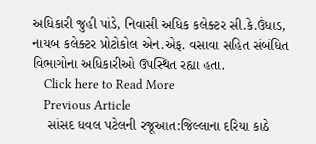અધિકારી જુહી પાંડે, નિવાસી અધિક કલેક્ટર સી.કે.ઉંધાડ, નાયબ કલેક્ટર પ્રોટોકોલ એન.એફ. વસાવા સહિત સંબંધિત વિભાગોના અધિકારીઓ ઉપસ્થિત રહ્યા હતા.
    Click here to Read More
    Previous Article
    સાંસદ ધવલ પટેલની રજૂઆત:જિલ્લાના દરિયા કાઠે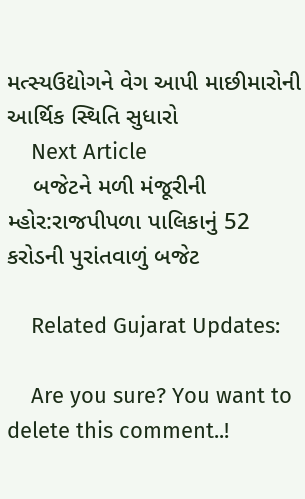મત્સ્યઉદ્યોગને વેગ આપી માછીમારોની આર્થિક સ્થિતિ સુધારો
    Next Article
    બજેટને મળી મંજૂરીની મ્હોર:રાજપીપળા પાલિકાનું 52 કરોડની પુરાંતવાળું બજેટ

    Related Gujarat Updates:

    Are you sure? You want to delete this comment..!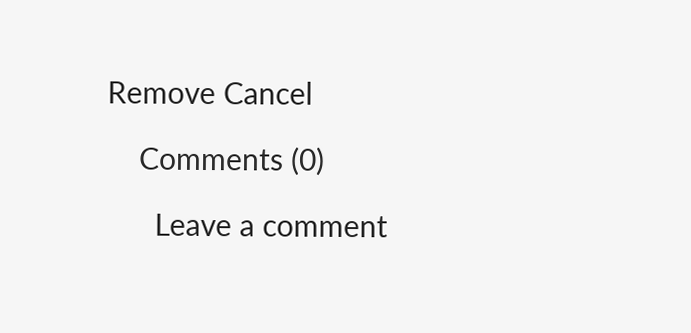Remove Cancel

    Comments (0)

      Leave a comment